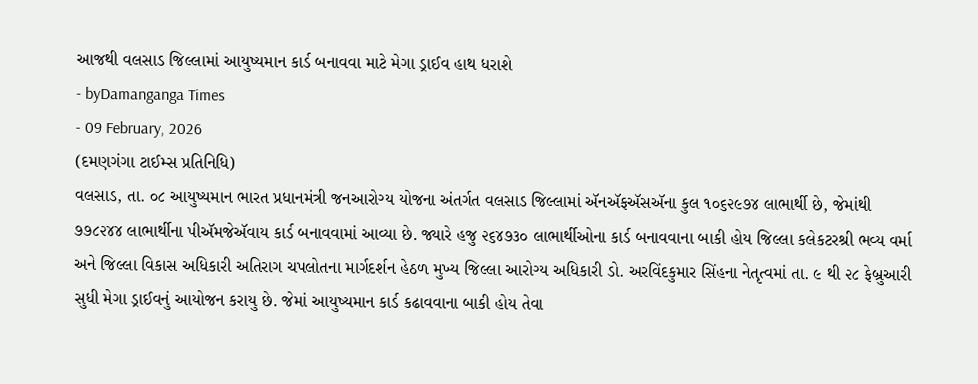આજથી વલસાડ જિલ્લામાં આયુષ્યમાન કાર્ડ બનાવવા માટે મેગા ડ્રાઈવ હાથ ધરાશે
- byDamanganga Times
- 09 February, 2026
(દમણગંગા ટાઈમ્સ પ્રતિનિધિ)
વલસાડ, તા. ૦૮ આયુષ્યમાન ભારત પ્રધાનમંત્રી જનઆરોગ્ય યોજના અંતર્ગત વલસાડ જિલ્લામાં ઍનઍફઍસઍના કુલ ૧૦૬૨૯૭૪ લાભાર્થી છે, જેમાંથી ૭૭૮૨૪૪ લાભાર્થીના પીઍમજેઍવાય કાર્ડ બનાવવામાં આવ્યા છે. જ્યારે હજુ ૨૬૪૭૩૦ લાભાર્થીઓના કાર્ડ બનાવવાના બાકી હોય જિલ્લા કલેકટરશ્રી ભવ્ય વર્મા અને જિલ્લા વિકાસ અધિકારી અતિરાગ ચપલોતના માર્ગદર્શન હેઠળ મુખ્ય જિલ્લા આરોગ્ય અધિકારી ડો. અરવિંદકુમાર સિંહના નેતૃત્વમાં તા. ૯ થી ૨૮ ફેબ્રુઆરી સુધી મેગા ડ્રાઈવનું આયોજન કરાયુ છે. જેમાં આયુષ્યમાન કાર્ડ કઢાવવાના બાકી હોય તેવા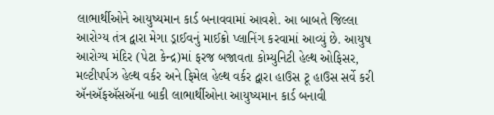લાભાર્થીઓને આયુષ્યમાન કાર્ડ બનાવવામાં આવશે. આ બાબતે જિલ્લા આરોગ્ય તંત્ર દ્વારા મેગા ડ્રાઈવનું માઈક્રો પ્લાનિંગ કરવામાં આવ્યું છે. આયુષ આરોગ્ય મંદિર (પેટા કેન્દ્ર)માં ફરજ બજાવતા કોમ્યુનિટી હેલ્થ ઓફિસર, મલ્ટીપર્પઝ હેલ્થ વર્કર અને ફિમેલ હેલ્થ વર્કર દ્વારા હાઉસ ટૂ હાઉસ સર્વે કરી ઍનઍફઍસઍના બાકી લાભાર્થીઓના આયુષ્યમાન કાર્ડ બનાવી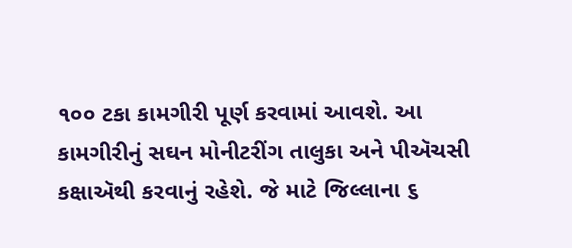૧૦૦ ટકા કામગીરી પૂર્ણ કરવામાં આવશે. આ કામગીરીનું સઘન મોનીટરીંગ તાલુકા અને પીઍચસી કક્ષાઍથી કરવાનું રહેશે. જે માટે જિલ્લાના ૬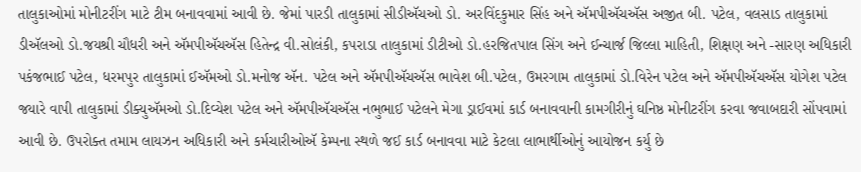તાલુકાઓમાં મોનીટરીંગ માટે ટીમ બનાવવામાં આવી છે. જેમાં પારડી તાલુકામાં સીડીઍચઓ ડો. અરવિંદકુમાર સિંહ અને ઍમપીઍચઍસ અજીત બી. પટેલ, વલસાડ તાલુકામાં ડીઍલઓ ડો.જયશ્રી ચૌધરી અને ઍમપીઍચઍસ હિતેન્દ્ર વી.સોલંકી, કપરાડા તાલુકામાં ડીટીઓ ડો.હરજિતપાલ સિંગ અને ઈન્ચાર્જ જિલ્લા માહિતી, શિક્ષણ અને -સારણ અધિકારી પકંજભાઈ પટેલ, ધરમપુર તાલુકામાં ઈઍમઓ ડો.મનોજ ઍન. પટેલ અને ઍમપીઍચઍસ ભાવેશ બી.પટેલ, ઉમરગામ તાલુકામાં ડો.વિરેન પટેલ અને ઍમપીઍચઍસ યોગેશ પટેલ જયારે વાપી તાલુકામાં ડીક્યુઍમઓ ડો.દિવ્યેશ પટેલ અને ઍમપીઍચઍસ નભુભાઈ પટેલને મેગા ડ્રાઈવમાં કાર્ડ બનાવવાની કામગીરીનું ઘનિષ્ઠ મોનીટરીંગ કરવા જવાબદારી સોંપવામાં આવી છે. ઉપરોક્ત તમામ લાયઝન અધિકારી અને કર્મચારીઓઍ કેમ્પના સ્થળે જઈ કાર્ડ બનાવવા માટે કેટલા લાભાર્થીઓનું આયોજન કર્યુ છે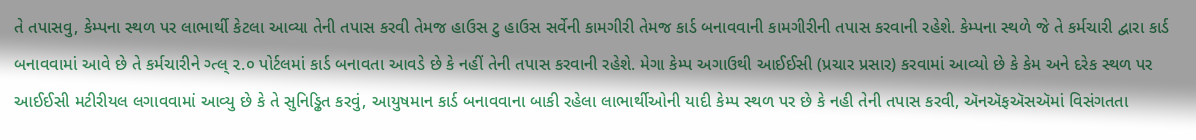તે તપાસવુ, કેમ્પના સ્થળ પર લાભાર્થી કેટલા આવ્યા તેની તપાસ કરવી તેમજ હાઉસ ટુ હાઉસ સર્વેની કામગીરી તેમજ કાર્ડ બનાવવાની કામગીરીની તપાસ કરવાની રહેશે. કેમ્પના સ્થળે જે તે કર્મચારી દ્વારા કાર્ડ બનાવવામાં આવે છે તે કર્મચારીને ગ્ત્લ્ ૨.૦ પોર્ટલમાં કાર્ડ બનાવતા આવડે છે કે નહીં તેની તપાસ કરવાની રહેશે. મેગા કેમ્પ અગાઉથી આઈઈસી (પ્રચાર પ્રસાર) કરવામાં આવ્યો છે કે કેમ અને દરેક સ્થળ પર આઈઈસી મટીરીયલ લગાવવામાં આવ્યુ છે કે તે સુનિડ્ઢિત કરવું, આયુષમાન કાર્ડ બનાવવાના બાકી રહેલા લાભાર્થીઓની યાદી કેમ્પ સ્થળ પર છે કે નહી તેની તપાસ કરવી, ઍનઍફઍસઍમાં વિસંગતતા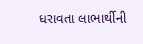ધરાવતા લાભાર્થીની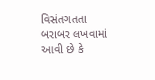વિસંતગતતા બરાબર લખવામાં આવી છે કે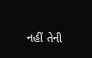નહીં તેની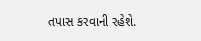તપાસ કરવાની રહેશે.